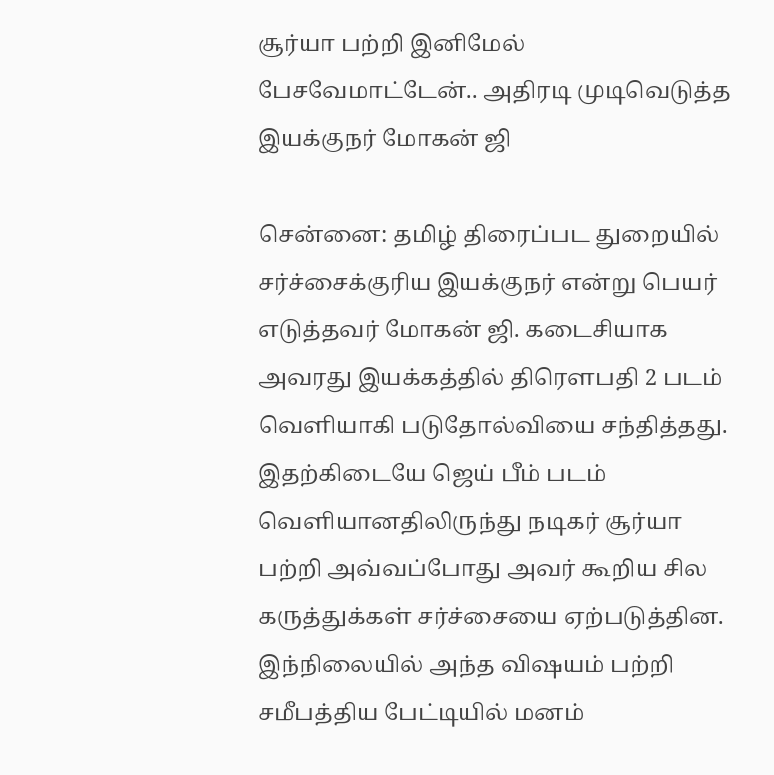சூர்யா பற்றி இனிமேல் பேசவேமாட்டேன்.. அதிரடி முடிவெடுத்த இயக்குநர் மோகன் ஜி

சென்னை: தமிழ் திரைப்பட துறையில் சர்ச்சைக்குரிய இயக்குநர் என்று பெயர் எடுத்தவர் மோகன் ஜி. கடைசியாக அவரது இயக்கத்தில் திரௌபதி 2 படம் வெளியாகி படுதோல்வியை சந்தித்தது. இதற்கிடையே ஜெய் பீம் படம் வெளியானதிலிருந்து நடிகர் சூர்யா பற்றி அவ்வப்போது அவர் கூறிய சில கருத்துக்கள் சர்ச்சையை ஏற்படுத்தின. இந்நிலையில் அந்த விஷயம் பற்றி சமீபத்திய பேட்டியில் மனம்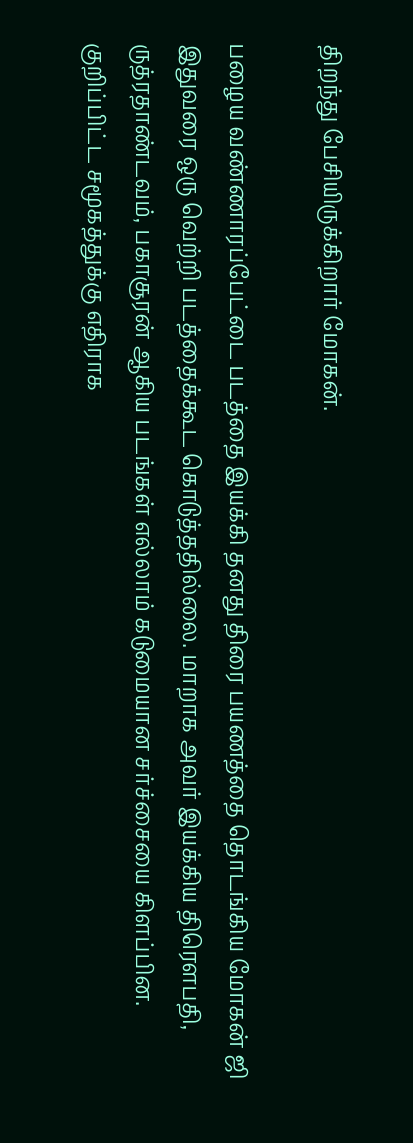திறந்து பேசியிருக்கிறார் மோகன்.

பழைய வண்ணாரப்பேட்டை படத்தை இயக்கி தனது திரை பயணத்தை தொடங்கிய மோகன் ஜி இதுவரை ஒரு வெற்றி படத்தைக்கூட கொடுத்ததில்லை. மாறாக அவர் இயக்கிய திரௌபதி, ருத்ரதாண்டவம், பகாசூரன் ஆகிய படங்கள் எல்லாம் கடுமையான சர்ச்சையை கிளப்பின. குறிப்பிட்ட சமூகத்துக்கு எதிராக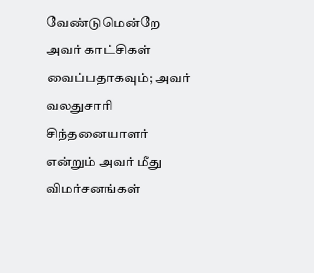வேண்டுமென்றே அவர் காட்சிகள் வைப்பதாகவும்; அவர் வலதுசாரி சிந்தனையாளர் என்றும் அவர் மீது விமர்சனங்கள்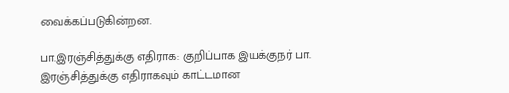வைக்கப்படுகின்றன.

பா.இரஞ்சித்துக்கு எதிராக: குறிப்பாக இயக்குநர் பா. இரஞ்சித்துக்கு எதிராகவும் காட்டமான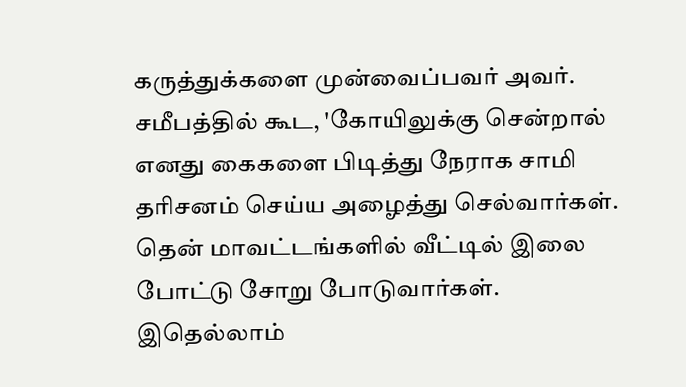கருத்துக்களை முன்வைப்பவர் அவர். சமீபத்தில் கூட, 'கோயிலுக்கு சென்றால் எனது கைகளை பிடித்து நேராக சாமி தரிசனம் செய்ய அழைத்து செல்வார்கள். தென் மாவட்டங்களில் வீட்டில் இலை போட்டு சோறு போடுவார்கள். இதெல்லாம்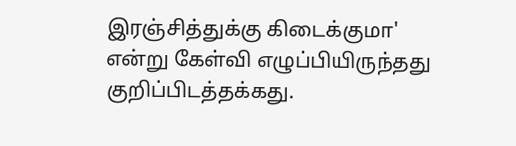இரஞ்சித்துக்கு கிடைக்குமா' என்று கேள்வி எழுப்பியிருந்தது குறிப்பிடத்தக்கது.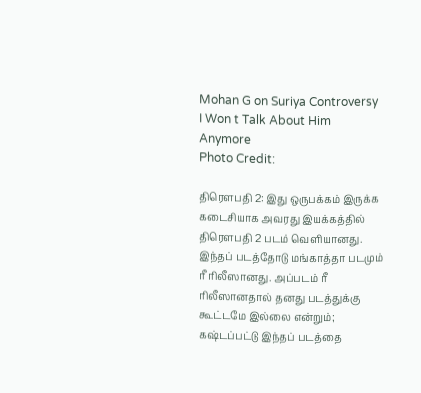Mohan G on Suriya Controversy I Won t Talk About Him Anymore
Photo Credit:

திரௌபதி 2: இது ஒருபக்கம் இருக்க கடைசியாக அவரது இயக்கத்தில் திரௌபதி 2 படம் வெளியானது. இந்தப் படத்தோடு மங்காத்தா படமும் ரீ ரிலீஸானது. அப்படம் ரீ ரிலீஸானதால் தனது படத்துக்கு கூட்டமே இல்லை என்றும்; கஷ்டப்பட்டு இந்தப் படத்தை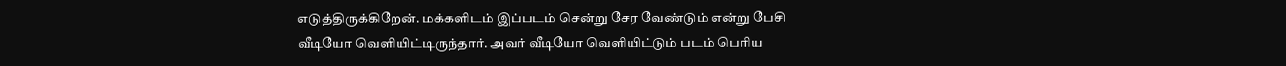எடுத்திருக்கிறேன். மக்களிடம் இப்படம் சென்று சேர வேண்டும் என்று பேசி வீடியோ வெளியிட்டிருந்தார். அவர் வீடியோ வெளியிட்டும் படம் பெரிய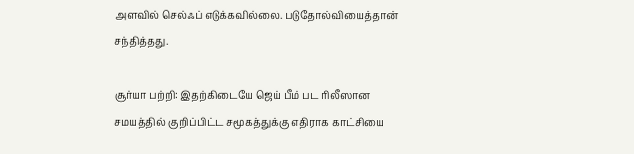அளவில் செல்ஃப் எடுக்கவில்லை. படுதோல்வியைத்தான் சந்தித்தது.

சூர்யா பற்றி: இதற்கிடையே ஜெய் பீம் பட ரிலீஸான சமயத்தில் குறிப்பிட்ட சமூகத்துக்கு எதிராக காட்சியை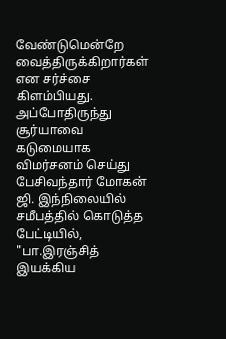வேண்டுமென்றே வைத்திருக்கிறார்கள் என சர்ச்சை கிளம்பியது. அப்போதிருந்து சூர்யாவை கடுமையாக விமர்சனம் செய்து பேசிவந்தார் மோகன் ஜி. இந்நிலையில் சமீபத்தில் கொடுத்த பேட்டியில், "பா.இரஞ்சித் இயக்கிய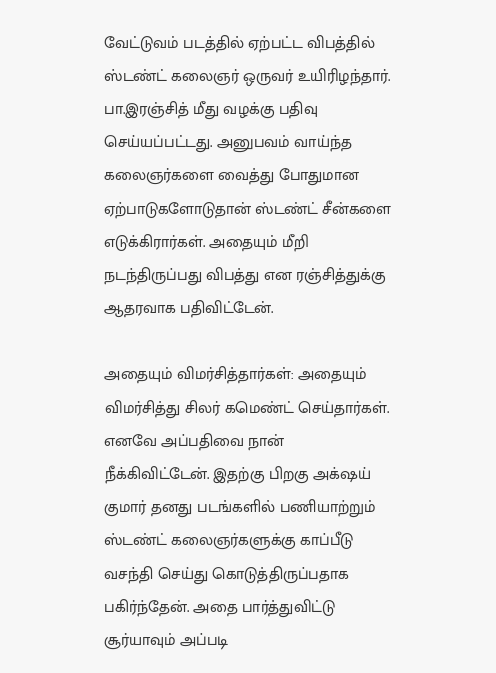வேட்டுவம் படத்தில் ஏற்பட்ட விபத்தில் ஸ்டண்ட் கலைஞர் ஒருவர் உயிரிழந்தார். பா.இரஞ்சித் மீது வழக்கு பதிவு செய்யப்பட்டது. அனுபவம் வாய்ந்த கலைஞர்களை வைத்து போதுமான ஏற்பாடுகளோடுதான் ஸ்டண்ட் சீன்களை எடுக்கிரார்கள். அதையும் மீறி நடந்திருப்பது விபத்து என ரஞ்சித்துக்கு ஆதரவாக பதிவிட்டேன்.

அதையும் விமர்சித்தார்கள்: அதையும் விமர்சித்து சிலர் கமெண்ட் செய்தார்கள். எனவே அப்பதிவை நான் நீக்கிவிட்டேன். இதற்கு பிறகு அக்‌ஷய் குமார் தனது படங்களில் பணியாற்றும் ஸ்டண்ட் கலைஞர்களுக்கு காப்பீடு வசந்தி செய்து கொடுத்திருப்பதாக பகிர்ந்தேன். அதை பார்த்துவிட்டு சூர்யாவும் அப்படி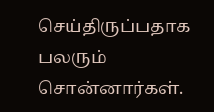செய்திருப்பதாக பலரும் சொன்னார்கள்.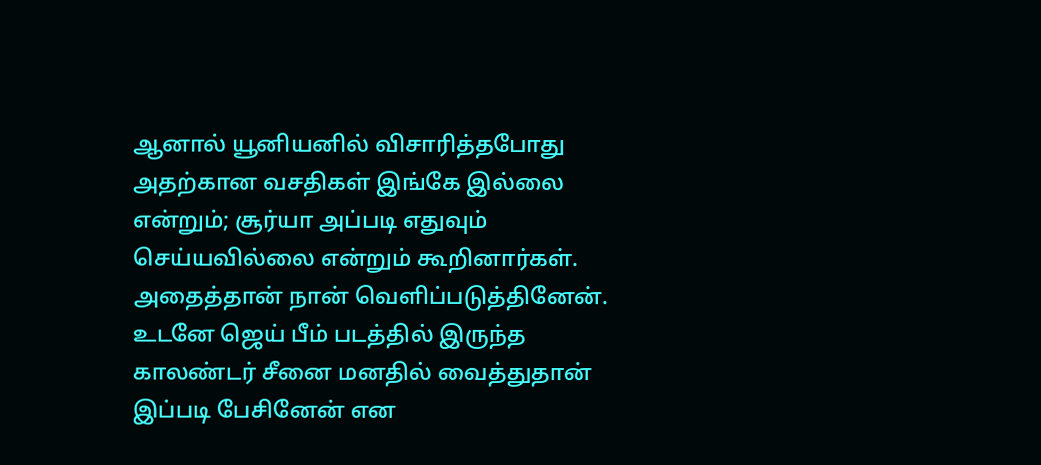ஆனால் யூனியனில் விசாரித்தபோது அதற்கான வசதிகள் இங்கே இல்லை என்றும்; சூர்யா அப்படி எதுவும் செய்யவில்லை என்றும் கூறினார்கள். அதைத்தான் நான் வெளிப்படுத்தினேன். உடனே ஜெய் பீம் படத்தில் இருந்த காலண்டர் சீனை மனதில் வைத்துதான் இப்படி பேசினேன் என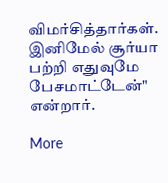விமர்சித்தார்கள். இனிமேல் சூர்யா பற்றி எதுவுமே பேசமாட்டேன்" என்றார்.

More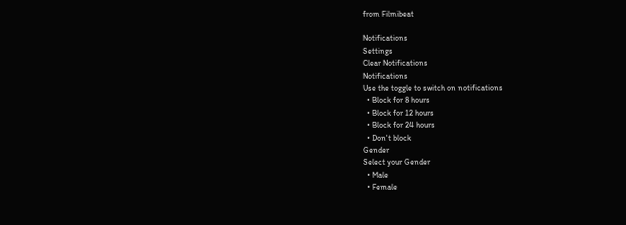from Filmibeat

Notifications
Settings
Clear Notifications
Notifications
Use the toggle to switch on notifications
  • Block for 8 hours
  • Block for 12 hours
  • Block for 24 hours
  • Don't block
Gender
Select your Gender
  • Male
  • Female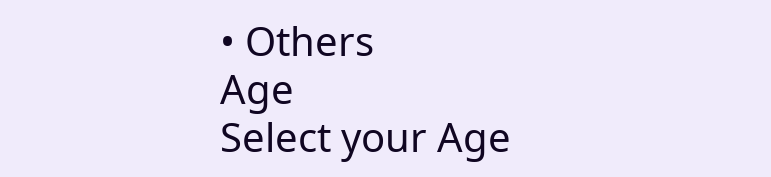• Others
Age
Select your Age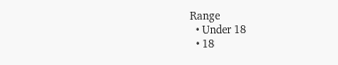Range
  • Under 18
  • 18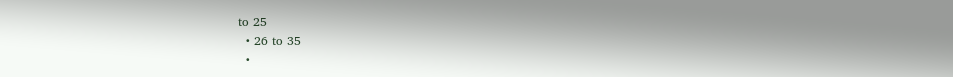to 25
  • 26 to 35
  •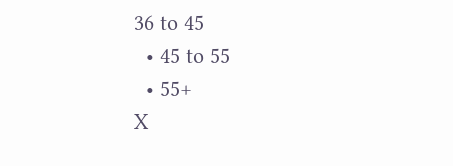36 to 45
  • 45 to 55
  • 55+
X